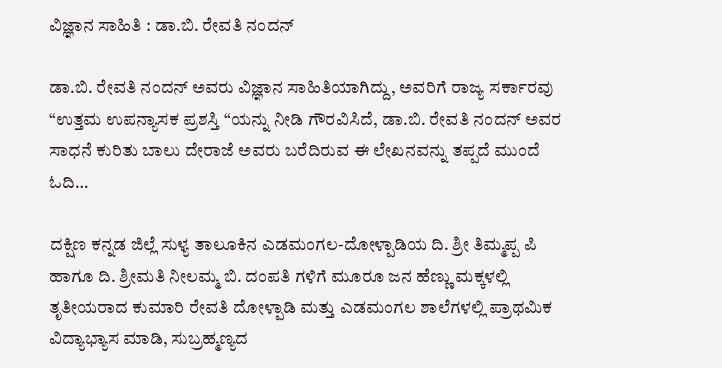ವಿಜ್ಞಾನ ಸಾಹಿತಿ : ಡಾ.ಬಿ. ರೇವತಿ ನಂದನ್

ಡಾ.ಬಿ. ರೇವತಿ ನಂದನ್ ಅವರು ವಿಜ್ಞಾನ ಸಾಹಿತಿಯಾಗಿದ್ದು, ಅವರಿಗೆ ರಾಜ್ಯ ಸರ್ಕಾರವು “ಉತ್ತಮ ಉಪನ್ಯಾಸಕ ಪ್ರಶಸ್ತಿ “ಯನ್ನು ನೀಡಿ ಗೌರವಿಸಿದೆ, ಡಾ.ಬಿ. ರೇವತಿ ನಂದನ್ ಅವರ ಸಾಧನೆ ಕುರಿತು ಬಾಲು ದೇರಾಜೆ ಅವರು ಬರೆದಿರುವ ಈ ಲೇಖನವನ್ನು ತಪ್ಪದೆ ಮುಂದೆ ಓದಿ…

ದಕ್ಷಿಣ ಕನ್ನಡ ಜಿಲ್ಲೆ ಸುಳ್ಯ ತಾಲೂಕಿನ ಎಡಮಂಗಲ-ದೋಳ್ಪಾಡಿಯ ದಿ. ಶ್ರೀ ತಿಮ್ಮಪ್ಪ ಪಿ ಹಾಗೂ ದಿ. ಶ್ರೀಮತಿ ನೀಲಮ್ಮ ಬಿ. ದಂಪತಿ ಗಳಿಗೆ ಮೂರೂ ಜನ ಹೆಣ್ಣು ಮಕ್ಕಳಲ್ಲಿ ತೃತೀಯರಾದ ಕುಮಾರಿ ರೇವತಿ ದೋಳ್ಪಾಡಿ ಮತ್ತು ಎಡಮಂಗಲ ಶಾಲೆಗಳಲ್ಲಿ ಪ್ರಾಥಮಿಕ ವಿದ್ಯಾಭ್ಯಾಸ ಮಾಡಿ, ಸುಬ್ರಹ್ಮಣ್ಯದ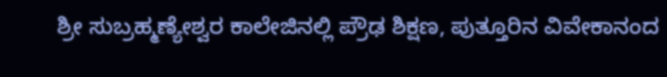ಶ್ರೀ ಸುಬ್ರಹ್ಮಣ್ಯೇಶ್ವರ ಕಾಲೇಜಿನಲ್ಲಿ ಪ್ರೌಢ ಶಿಕ್ಷಣ, ಪುತ್ತೂರಿನ ವಿವೇಕಾನಂದ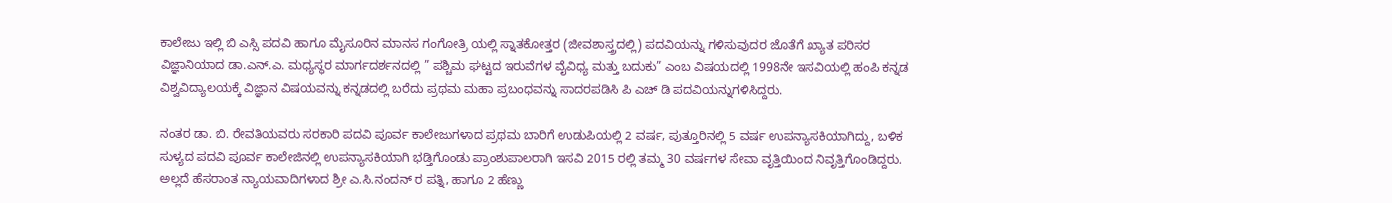ಕಾಲೇಜು ಇಲ್ಲಿ ಬಿ ಎಸ್ಸಿ ಪದವಿ ಹಾಗೂ ಮೈಸೂರಿನ ಮಾನಸ ಗಂಗೋತ್ರಿ ಯಲ್ಲಿ ಸ್ನಾತಕೋತ್ತರ (ಜೀವಶಾಸ್ತ್ರದಲ್ಲಿ) ಪದವಿಯನ್ನು ಗಳಿಸುವುದರ ಜೊತೆಗೆ ಖ್ಯಾತ ಪರಿಸರ ವಿಜ್ಞಾನಿಯಾದ ಡಾ.ಎನ್.ಎ. ಮಧ್ಯಸ್ಥರ ಮಾರ್ಗದರ್ಶನದಲ್ಲಿ ” ಪಶ್ಚಿಮ ಘಟ್ಟದ ಇರುವೆಗಳ ವೈವಿಧ್ಯ ಮತ್ತು ಬದುಕು” ಎಂಬ ವಿಷಯದಲ್ಲಿ 1998ನೇ ಇಸವಿಯಲ್ಲಿ ಹಂಪಿ ಕನ್ನಡ ವಿಶ್ವವಿದ್ಯಾಲಯಕ್ಕೆ ವಿಜ್ಞಾನ ವಿಷಯವನ್ನು ಕನ್ನಡದಲ್ಲಿ ಬರೆದು ಪ್ರಥಮ ಮಹಾ ಪ್ರಬಂಧವನ್ನು ಸಾದರಪಡಿಸಿ ಪಿ ಎಚ್ ಡಿ ಪದವಿಯನ್ನುಗಳಿಸಿದ್ದರು.

ನಂತರ ಡಾ. ಬಿ. ರೇವತಿಯವರು ಸರಕಾರಿ ಪದವಿ ಪೂರ್ವ ಕಾಲೇಜುಗಳಾದ ಪ್ರಥಮ ಬಾರಿಗೆ ಉಡುಪಿಯಲ್ಲಿ 2 ವರ್ಷ, ಪುತ್ತೂರಿನಲ್ಲಿ 5 ವರ್ಷ ಉಪನ್ಯಾಸಕಿಯಾಗಿದ್ದು, ಬಳಿಕ ಸುಳ್ಯದ ಪದವಿ ಪೂರ್ವ ಕಾಲೇಜಿನಲ್ಲಿ ಉಪನ್ಯಾಸಕಿಯಾಗಿ ಭಡ್ತಿಗೊಂಡು ಪ್ರಾಂಶುಪಾಲರಾಗಿ ಇಸವಿ 2015 ರಲ್ಲಿ ತಮ್ಮ 30 ವರ್ಷಗಳ ಸೇವಾ ವೃತ್ತಿಯಿಂದ ನಿವೃತ್ತಿಗೊಂಡಿದ್ದರು. ಅಲ್ಲದೆ ಹೆಸರಾಂತ ನ್ಯಾಯವಾದಿಗಳಾದ ಶ್ರೀ ಎ.ಸಿ.ನಂದನ್ ರ ಪತ್ನಿ, ಹಾಗೂ 2 ಹೆಣ್ಣು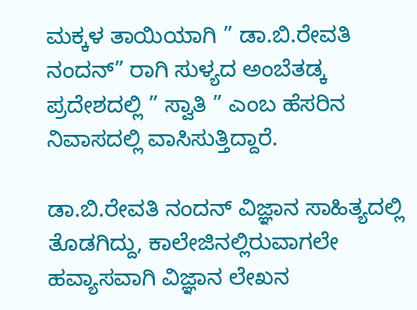ಮಕ್ಕಳ ತಾಯಿಯಾಗಿ ” ಡಾ.ಬಿ.ರೇವತಿ ನಂದನ್” ರಾಗಿ ಸುಳ್ಯದ ಅಂಬೆತಡ್ಕ ಪ್ರದೇಶದಲ್ಲಿ ” ಸ್ವಾತಿ ” ಎಂಬ ಹೆಸರಿನ ನಿವಾಸದಲ್ಲಿ ವಾಸಿಸುತ್ತಿದ್ದಾರೆ.

ಡಾ.ಬಿ.ರೇವತಿ ನಂದನ್ ವಿಜ್ಞಾನ ಸಾಹಿತ್ಯದಲ್ಲಿ ತೊಡಗಿದ್ದು, ಕಾಲೇಜಿನಲ್ಲಿರುವಾಗಲೇ ಹವ್ಯಾಸವಾಗಿ ವಿಜ್ಞಾನ ಲೇಖನ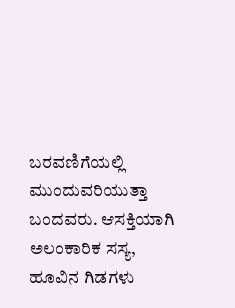ಬರವಣಿಗೆಯಲ್ಲಿ ಮುಂದುವರಿಯುತ್ತಾ ಬಂದವರು. ಆಸಕ್ತಿಯಾಗಿ ಅಲಂಕಾರಿಕ ಸಸ್ಯ, ಹೂವಿನ ಗಿಡಗಳು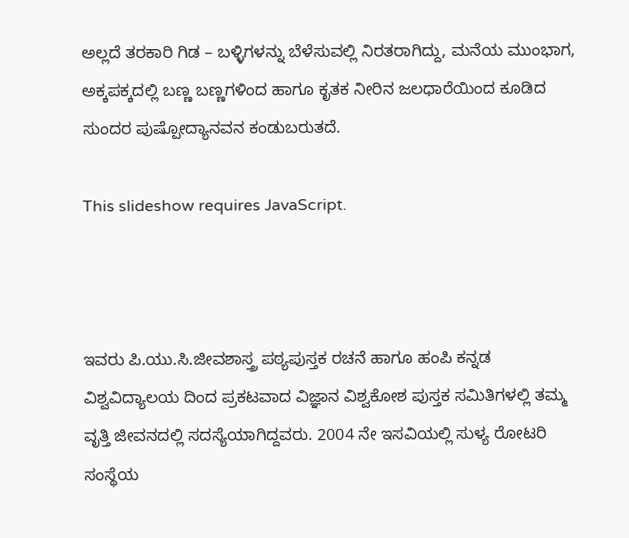ಅಲ್ಲದೆ ತರಕಾರಿ ಗಿಡ – ಬಳ್ಳಿಗಳನ್ನು ಬೆಳೆಸುವಲ್ಲಿ ನಿರತರಾಗಿದ್ದು, ಮನೆಯ ಮುಂಭಾಗ, ಅಕ್ಕಪಕ್ಕದಲ್ಲಿ ಬಣ್ಣ ಬಣ್ಣಗಳಿಂದ ಹಾಗೂ ಕೃತಕ ನೀರಿನ ಜಲಧಾರೆಯಿಂದ ಕೂಡಿದ ಸುಂದರ ಪುಷ್ಪೋದ್ಯಾನವನ ಕಂಡುಬರುತದೆ.

This slideshow requires JavaScript.



ಇವರು ಪಿ.ಯು.ಸಿ.ಜೀವಶಾಸ್ತ್ರ ಪಠ್ಯಪುಸ್ತಕ ರಚನೆ ಹಾಗೂ ಹಂಪಿ ಕನ್ನಡ ವಿಶ್ವವಿದ್ಯಾಲಯ ದಿಂದ ಪ್ರಕಟವಾದ ವಿಜ್ಞಾನ ವಿಶ್ವಕೋಶ ಪುಸ್ತಕ ಸಮಿತಿಗಳಲ್ಲಿ ತಮ್ಮ ವೃತ್ತಿ ಜೀವನದಲ್ಲಿ ಸದಸ್ಯೆಯಾಗಿದ್ದವರು. 2004 ನೇ ಇಸವಿಯಲ್ಲಿ ಸುಳ್ಯ ರೋಟರಿ ಸಂಸ್ಥೆಯ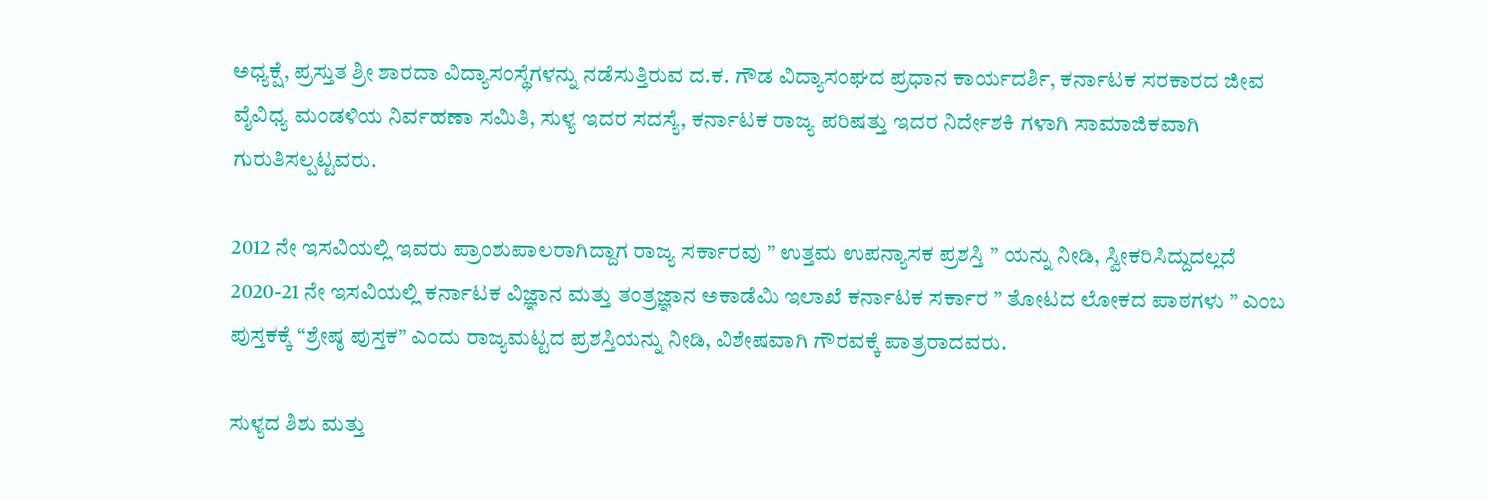ಅಧ್ಯಕ್ಷೆ, ಪ್ರಸ್ತುತ ಶ್ರೀ ಶಾರದಾ ವಿದ್ಯಾಸಂಸ್ಥೆಗಳನ್ನು ನಡೆಸುತ್ತಿರುವ ದ.ಕ. ಗೌಡ ವಿದ್ಯಾಸಂಘದ ಪ್ರಧಾನ ಕಾರ್ಯದರ್ಶಿ, ಕರ್ನಾಟಕ ಸರಕಾರದ ಜೀವ ವೈವಿಧ್ಯ ಮಂಡಳಿಯ ನಿರ್ವಹಣಾ ಸಮಿತಿ, ಸುಳ್ಯ ಇದರ ಸದಸ್ಯೆ, ಕರ್ನಾಟಕ ರಾಜ್ಯ ಪರಿಷತ್ತು ಇದರ ನಿರ್ದೇಶಕಿ ಗಳಾಗಿ ಸಾಮಾಜಿಕವಾಗಿ ಗುರುತಿಸಲ್ಪಟ್ಟವರು.

2012 ನೇ ಇಸವಿಯಲ್ಲಿ ಇವರು ಪ್ರಾಂಶುಪಾಲರಾಗಿದ್ದಾಗ ರಾಜ್ಯ ಸರ್ಕಾರವು ” ಉತ್ತಮ ಉಪನ್ಯಾಸಕ ಪ್ರಶಸ್ತಿ ” ಯನ್ನು ನೀಡಿ, ಸ್ವೀಕರಿಸಿದ್ದುದಲ್ಲದೆ 2020-21 ನೇ ಇಸವಿಯಲ್ಲಿ ಕರ್ನಾಟಕ ವಿಜ್ಞಾನ ಮತ್ತು ತಂತ್ರಜ್ಞಾನ ಅಕಾಡೆಮಿ ಇಲಾಖೆ ಕರ್ನಾಟಕ ಸರ್ಕಾರ ” ತೋಟದ ಲೋಕದ ಪಾಠಗಳು ” ಎಂಬ ಪುಸ್ತಕಕ್ಕೆ “ಶ್ರೇಷ್ಠ ಪುಸ್ತಕ” ಎಂದು ರಾಜ್ಯಮಟ್ಟದ ಪ್ರಶಸ್ತಿಯನ್ನು ನೀಡಿ, ವಿಶೇಷವಾಗಿ ಗೌರವಕ್ಕೆ ಪಾತ್ರರಾದವರು.

ಸುಳ್ಯದ ಶಿಶು ಮತ್ತು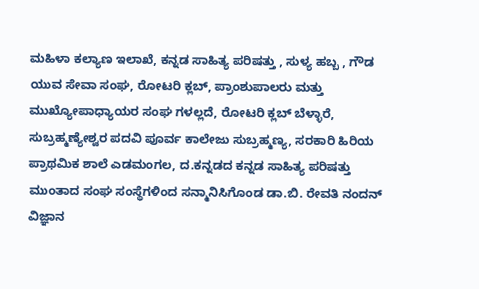ಮಹಿಳಾ ಕಲ್ಯಾಣ ಇಲಾಖೆ, ಕನ್ನಡ ಸಾಹಿತ್ಯ ಪರಿಷತ್ತು , ಸುಳ್ಯ ಹಬ್ಬ , ಗೌಡ ಯುವ ಸೇವಾ ಸಂಘ, ರೋಟರಿ ಕ್ಲಬ್, ಪ್ರಾಂಶುಪಾಲರು ಮತ್ತು ಮುಖ್ಯೋಪಾಧ್ಯಾಯರ ಸಂಘ ಗಳಲ್ಲದೆ, ರೋಟರಿ ಕ್ಲಬ್ ಬೆಳ್ಳಾರೆ, ಸುಬ್ರಹ್ಮಣ್ಯೇಶ್ವರ ಪದವಿ ಪೂರ್ವ ಕಾಲೇಜು ಸುಬ್ರಹ್ಮಣ್ಯ, ಸರಕಾರಿ ಹಿರಿಯ ಪ್ರಾಥಮಿಕ ಶಾಲೆ ಎಡಮಂಗಲ, ದ.ಕನ್ನಡದ ಕನ್ನಡ ಸಾಹಿತ್ಯ ಪರಿಷತ್ತು ಮುಂತಾದ ಸಂಘ ಸಂಸ್ಥೆಗಳಿಂದ ಸನ್ಮಾನಿಸಿಗೊಂಡ ಡಾ.ಬಿ. ರೇವತಿ ನಂದನ್ ವಿಜ್ಞಾನ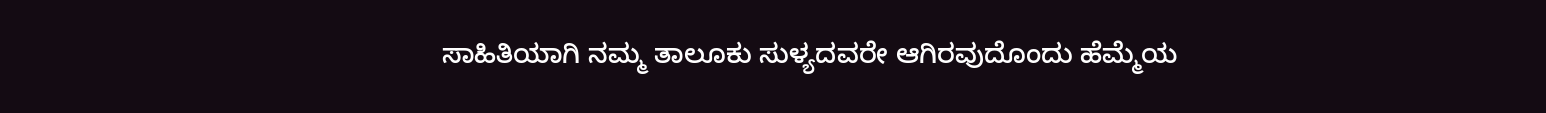ಸಾಹಿತಿಯಾಗಿ ನಮ್ಮ ತಾಲೂಕು ಸುಳ್ಯದವರೇ ಆಗಿರವುದೊಂದು ಹೆಮ್ಮೆಯ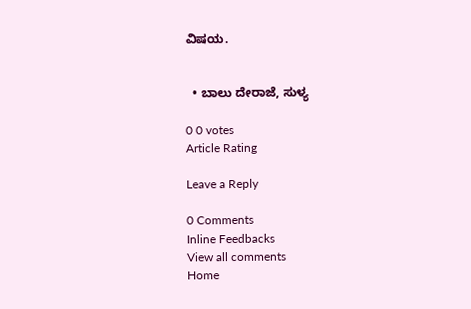ವಿಷಯ.


  • ಬಾಲು ದೇರಾಜೆ, ಸುಳ್ಯ

0 0 votes
Article Rating

Leave a Reply

0 Comments
Inline Feedbacks
View all comments
Home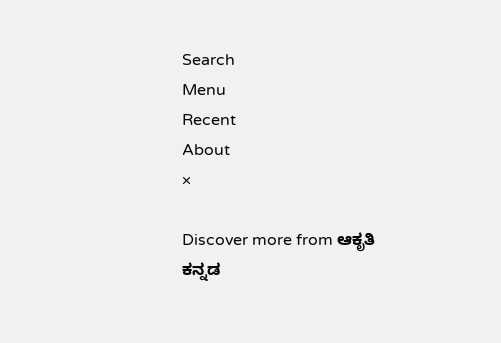Search
Menu
Recent
About
×

Discover more from ಆಕೃತಿ ಕನ್ನಡ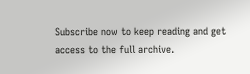Subscribe now to keep reading and get access to the full archive.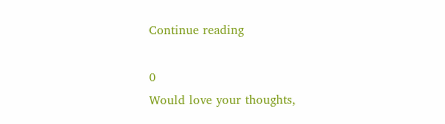Continue reading

0
Would love your thoughts,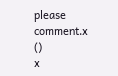please comment.x
()
x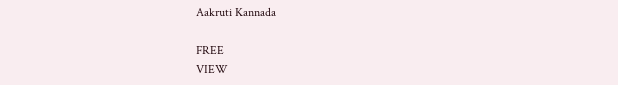Aakruti Kannada

FREE
VIEW